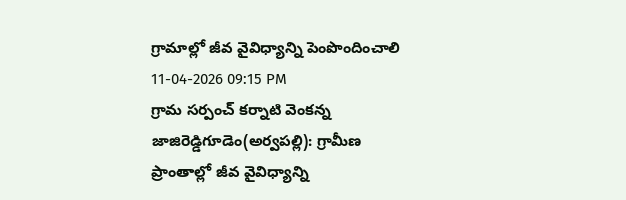గ్రామాల్లో జీవ వైవిధ్యాన్ని పెంపొందించాలి
11-04-2026 09:15 PM
గ్రామ సర్పంచ్ కర్నాటి వెంకన్న
జాజిరెడ్డిగూడెం(అర్వపల్లి): గ్రామీణ ప్రాంతాల్లో జీవ వైవిధ్యాన్ని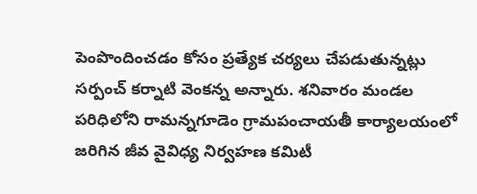పెంపొందించడం కోసం ప్రత్యేక చర్యలు చేపడుతున్నట్లు సర్పంచ్ కర్నాటి వెంకన్న అన్నారు. శనివారం మండల పరిధిలోని రామన్నగూడెం గ్రామపంచాయతీ కార్యాలయంలో జరిగిన జీవ వైవిధ్య నిర్వహణ కమిటీ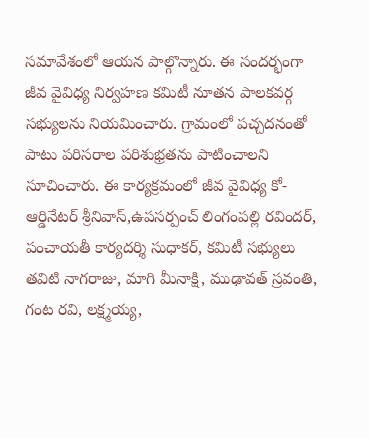సమావేశంలో ఆయన పాల్గొన్నారు. ఈ సందర్భంగా జీవ వైవిధ్య నిర్వహణ కమిటీ నూతన పాలకవర్గ సభ్యులను నియమించారు. గ్రామంలో పచ్చదనంతో పాటు పరిసరాల పరిశుభ్రతను పాటించాలని సూచించారు. ఈ కార్యక్రమంలో జీవ వైవిధ్య కో-ఆర్డినేటర్ శ్రీనివాస్,ఉపసర్పంచ్ లింగంపల్లి రవిందర్, పంచాయతీ కార్యదర్శి సుధాకర్, కమిటీ సభ్యులు తవిటి నాగరాజు, మాగి మీనాక్షి, ముఢావత్ స్రవంతి, గంట రవి, లక్ష్మయ్య,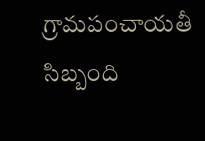గ్రామపంచాయతీ సిబ్బంది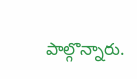పాల్గొన్నారు.